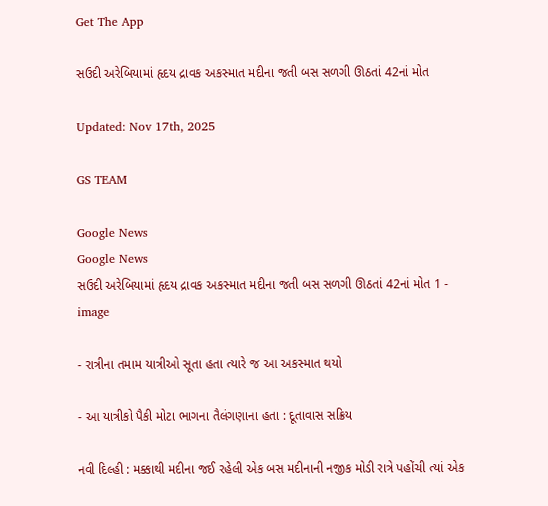Get The App

સઉદી અરેબિયામાં હૃદય દ્રાવક અકસ્માત મદીના જતી બસ સળગી ઊઠતાં 42નાં મોત

Updated: Nov 17th, 2025

GS TEAM

Google News
Google News
સઉદી અરેબિયામાં હૃદય દ્રાવક અકસ્માત મદીના જતી બસ સળગી ઊઠતાં 42નાં મોત 1 - image

- રાત્રીના તમામ યાત્રીઓ સૂતા હતા ત્યારે જ આ અકસ્માત થયો

- આ યાત્રીકો પૈકી મોટા ભાગના તૈલંગણાના હતા : દૂતાવાસ સક્રિય

નવી દિલ્હી : મક્કાથી મદીના જઈ રહેલી એક બસ મદીનાની નજીક મોડી રાત્રે પહોંચી ત્યાં એક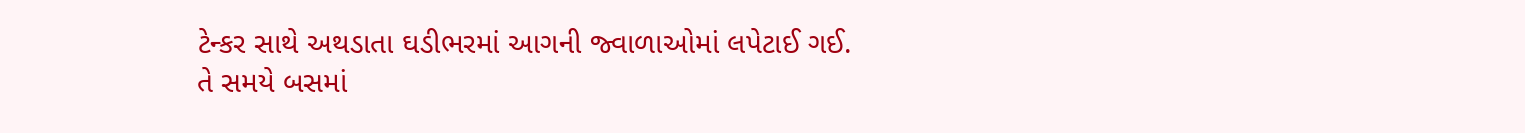ટેન્કર સાથે અથડાતા ઘડીભરમાં આગની જ્વાળાઓમાં લપેટાઈ ગઈ. તે સમયે બસમાં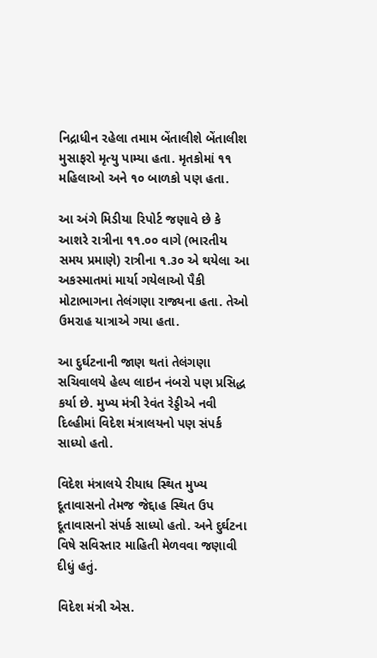નિદ્રાધીન રહેલા તમામ બેંતાલીશે બેંતાલીશ મુસાફરો મૃત્યુ પામ્યા હતા. મૃતકોમાં ૧૧ મહિલાઓ અને ૧૦ બાળકો પણ હતા.

આ અંગે મિડીયા રિપોર્ટ જણાવે છે કે આશરે રાત્રીના ૧૧.૦૦ વાગે (ભારતીય સમય પ્રમાણે) રાત્રીના ૧.૩૦ એ થયેલા આ અકસ્માતમાં માર્યા ગયેલાઓ પૈકી મોટાભાગના તેલંગણા રાજ્યના હતા. તેઓ ઉમરાહ યાત્રાએ ગયા હતા.

આ દુર્ઘટનાની જાણ થતાં તેલંગણા સચિવાલયે હેલ્પ લાઇન નંબરો પણ પ્રસિદ્ધ કર્યા છે. મુખ્ય મંત્રી રેવંત રેડ્ડીએ નવી દિલ્હીમાં વિદેશ મંત્રાલયનો પણ સંપર્ક સાધ્યો હતો.

વિદેશ મંત્રાલયે રીયાધ સ્થિત મુખ્ય દૂતાવાસનો તેમજ જેદ્દાહ સ્થિત ઉપ દૂતાવાસનો સંપર્ક સાધ્યો હતો. અને દુર્ઘટના વિષે સવિસ્તાર માહિતી મેળવવા જણાવી દીધું હતું.

વિદેશ મંત્રી એસ.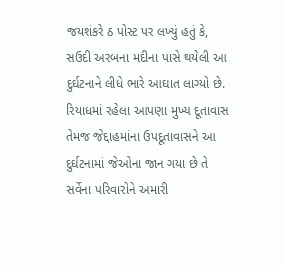જયશંકરે ઠ પોસ્ટ પર લખ્યું હતું કે, સઉદી અરબના મદીના પાસે થયેલી આ દુર્ઘટનાને લીધે ભારે આઘાત લાગ્યો છે. રિયાધમાં રહેલા આપણા મુખ્ય દૂતાવાસ તેમજ જેદ્દાહમાંના ઉપદૂતાવાસને આ દુર્ઘટનામાં જેઓના જાન ગયા છે તે સર્વેના પરિવારોને અમારી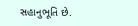સહાનુભૂતિ છે.